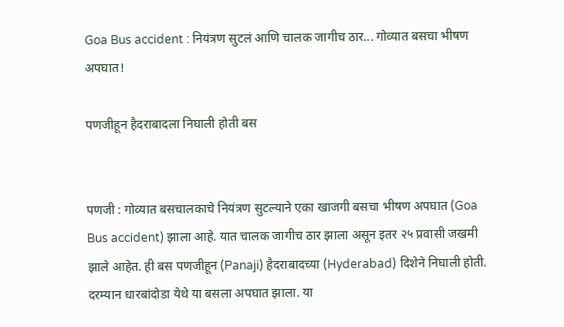Goa Bus accident : नियंत्रण सुटलं आणि चालक जागीच ठार... गोव्यात बसचा भीषण अपघात!

पणजीहून हैदराबादला निघाली होती बस


पणजी : गोव्यात बसचालकाचे नियंत्रण सुटल्याने एका खाजगी बसचा भीषण अपघात (Goa Bus accident) झाला आहे. यात चालक जागीच ठार झाला असून इतर २५ प्रवासी जखमी झाले आहेत. ही बस पणजीहून (Panaji) हैदराबादच्या (Hyderabad) दिशेने निघाली होती. दरम्यान धारबांदोडा येथे या बसला अपघात झाला. या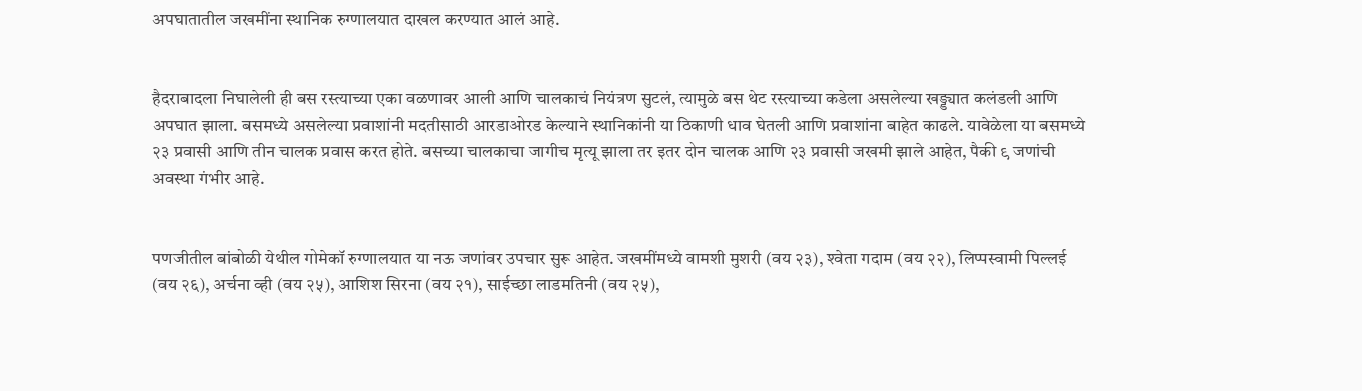अपघातातील जखमींना स्थानिक रुग्णालयात दाखल करण्यात आलं आहे.


हैदराबादला निघालेली ही बस रस्त्याच्या एका वळणावर आली आणि चालकाचं नियंत्रण सुटलं, त्यामुळे बस थेट रस्त्याच्या कडेला असलेल्या खड्ड्यात कलंडली आणि अपघात झाला. बसमध्ये असलेल्या प्रवाशांनी मदतीसाठी आरडाओरड केल्याने स्थानिकांनी या ठिकाणी धाव घेतली आणि प्रवाशांना बाहेत काढले. यावेळेला या बसमध्ये २३ प्रवासी आणि तीन चालक प्रवास करत होते. बसच्या चालकाचा जागीच मृत्यू झाला तर इतर दोन चालक आणि २३ प्रवासी जखमी झाले आहेत, पैकी ९ जणांची अवस्था गंभीर आहे.


पणजीतील बांबोळी येथील गोमेकॉ रुग्णालयात या नऊ जणांवर उपचार सुरू आहेत. जखमींमध्ये वामशी मुशरी (वय २३), श्‍वेता गदाम (वय २२), लिप्पस्वामी पिल्लई (वय २६), अर्चना व्ही (वय २५), आशिश सिरना (वय २१), साईच्छा लाडमतिनी (वय २५),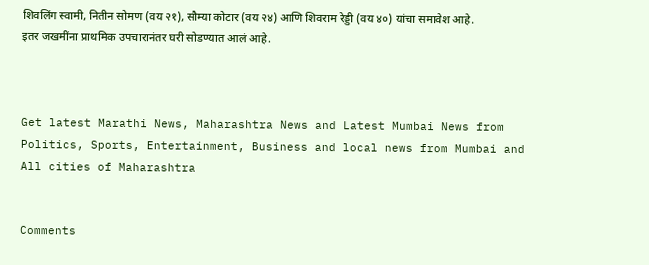शिवलिंग स्वामी, नितीन सोमण (वय २१), सौम्या कोटार (वय २४) आणि शिवराम रेड्डी (वय ४०) यांचा समावेश आहे. इतर जखमींना प्राथमिक उपचारानंतर घरी सोडण्यात आलं आहे.



Get latest Marathi News, Maharashtra News and Latest Mumbai News from Politics, Sports, Entertainment, Business and local news from Mumbai and All cities of Maharashtra


Comments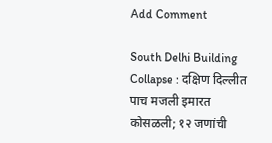Add Comment

South Delhi Building Collapse : दक्षिण दिल्लीत पाच मजली इमारत कोसळली; १२ जणांची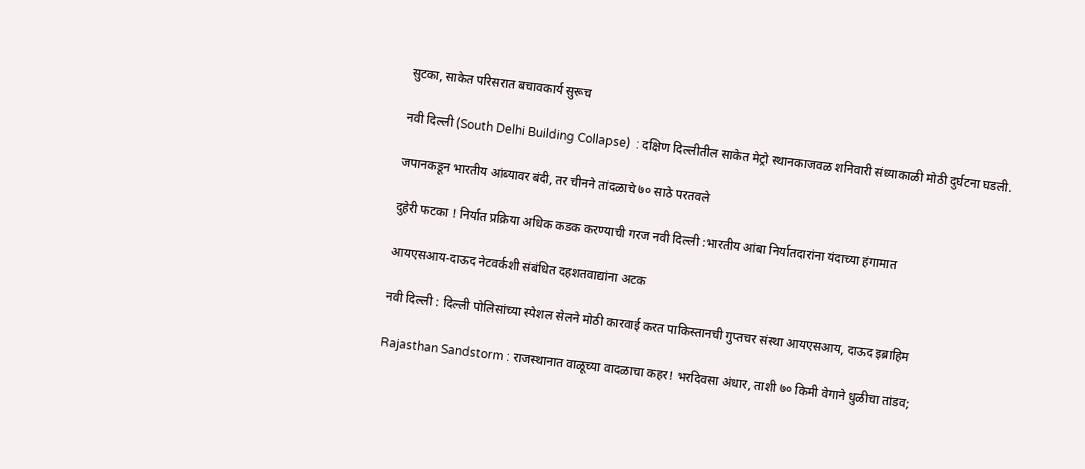सुटका, साकेत परिसरात बचावकार्य सुरूच

नवी दिल्ली (South Delhi Building Collapse)  : दक्षिण दिल्लीतील साकेत मेट्रो स्थानकाजवळ शनिवारी संध्याकाळी मोठी दुर्घटना घडली.

जपानकडून भारतीय आंब्यावर बंदी, तर चीनने तांदळाचे ७० साठे परतवले

दुहेरी फटका ! निर्यात प्रक्रिया अधिक कडक करण्याची गरज नवी दिल्ली :भारतीय आंबा निर्यातदारांना यंदाच्या हंगामात

आयएसआय-दाऊद नेटवर्कशी संबंधित दहशतवाद्यांना अटक

नवी दिल्ली : दिल्ली पोलिसांच्या स्पेशल सेलने मोठी कारवाई करत पाकिस्तानची गुप्तचर संस्था आयएसआय, दाऊद इब्राहिम

Rajasthan Sandstorm : राजस्थानात वाळूच्या वादळाचा कहर! भरदिवसा अंधार, ताशी ७० किमी वेगाने धुळीचा तांडव;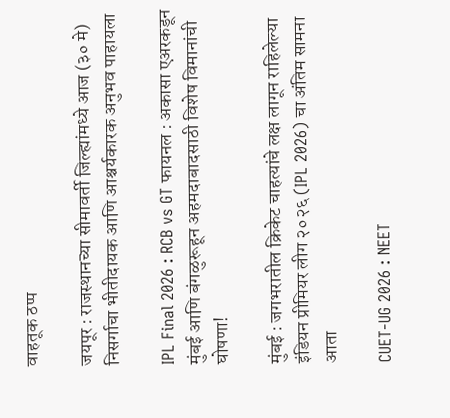वाहतूक ठप्प

जयपूर : राजस्थानच्या सीमावर्ती जिल्ह्यांमध्ये आज (३० मे) निसर्गाचा भीतीदायक आणि आश्चर्यकारक अनुभव पाहायला

IPL Final 2026 : RCB vs GT फायनल : अकासा एअरकडून मुंबई आणि बंगळुरूहून अहमदाबादसाठी विशेष विमानांची घोषणा!

मुंबई : जगभरातील क्रिकेट चाहत्यांचे लक्ष लागून राहिलेल्या इंडियन प्रीमियर लीग २०२६ (IPL 2026) चा अंतिम सामना आता

CUET-UG 2026 : NEET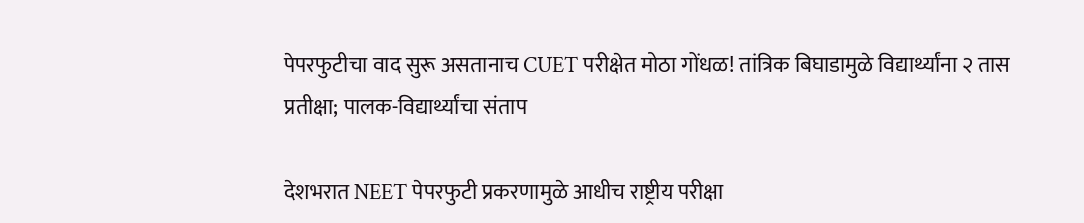पेपरफुटीचा वाद सुरू असतानाच CUET परीक्षेत मोठा गोंधळ! तांत्रिक बिघाडामुळे विद्यार्थ्यांना २ तास प्रतीक्षा; पालक-विद्यार्थ्यांचा संताप

देशभरात NEET पेपरफुटी प्रकरणामुळे आधीच राष्ट्रीय परीक्षा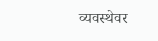व्यवस्थेवर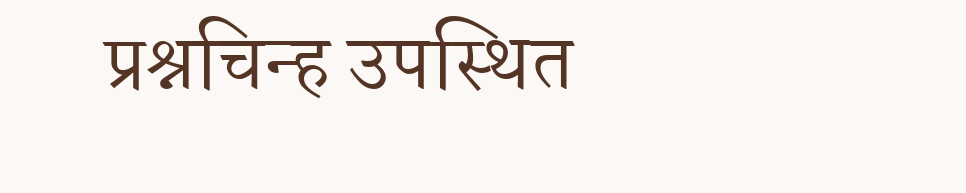प्रश्नचिन्ह उपस्थित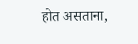होत असताना,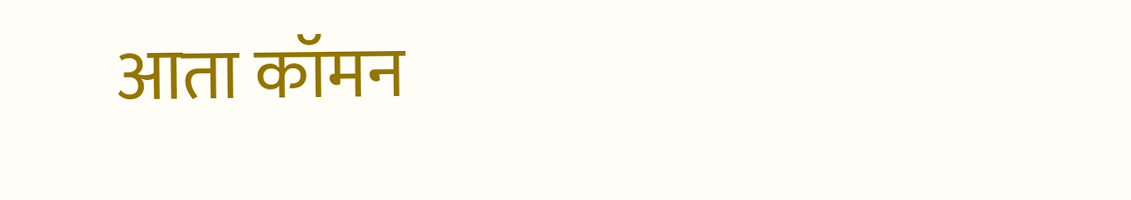आता कॉमन